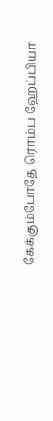கேக்கும்போதே ரொம்ப ஹேப்பியா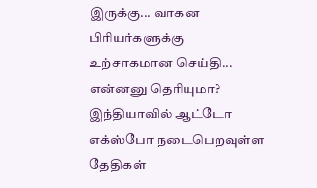இருக்கு... வாகன பிரியர்களுக்கு உற்சாகமான செய்தி... என்னனு தெரியுமா?
இந்தியாவில் ஆட்டோ எக்ஸ்போ நடைபெறவுள்ள தேதிகள்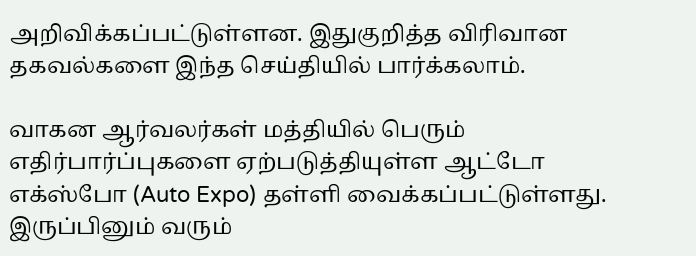அறிவிக்கப்பட்டுள்ளன. இதுகுறித்த விரிவான தகவல்களை இந்த செய்தியில் பார்க்கலாம்.

வாகன ஆர்வலர்கள் மத்தியில் பெரும் எதிர்பார்ப்புகளை ஏற்படுத்தியுள்ள ஆட்டோ எக்ஸ்போ (Auto Expo) தள்ளி வைக்கப்பட்டுள்ளது. இருப்பினும் வரும்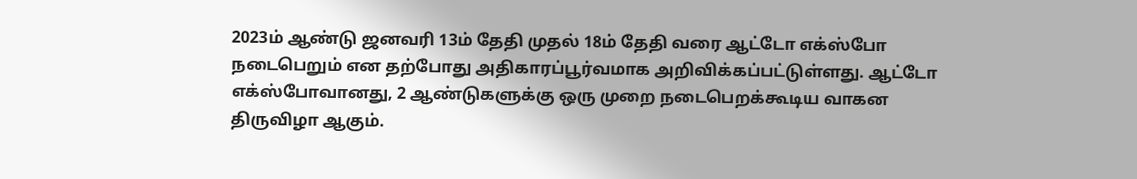2023ம் ஆண்டு ஜனவரி 13ம் தேதி முதல் 18ம் தேதி வரை ஆட்டோ எக்ஸ்போ நடைபெறும் என தற்போது அதிகாரப்பூர்வமாக அறிவிக்கப்பட்டுள்ளது. ஆட்டோ எக்ஸ்போவானது, 2 ஆண்டுகளுக்கு ஒரு முறை நடைபெறக்கூடிய வாகன திருவிழா ஆகும்.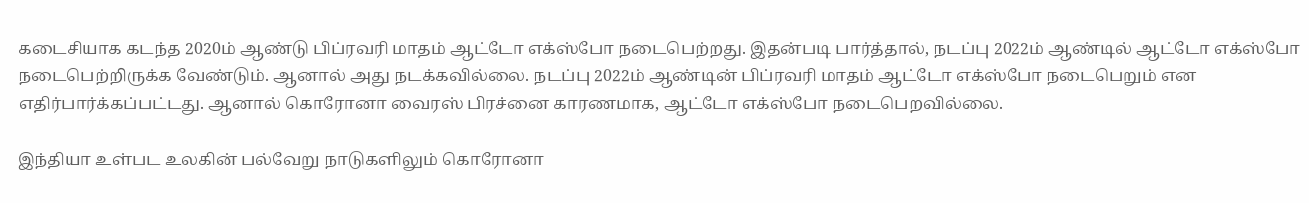கடைசியாக கடந்த 2020ம் ஆண்டு பிப்ரவரி மாதம் ஆட்டோ எக்ஸ்போ நடைபெற்றது. இதன்படி பார்த்தால், நடப்பு 2022ம் ஆண்டில் ஆட்டோ எக்ஸ்போ நடைபெற்றிருக்க வேண்டும். ஆனால் அது நடக்கவில்லை. நடப்பு 2022ம் ஆண்டின் பிப்ரவரி மாதம் ஆட்டோ எக்ஸ்போ நடைபெறும் என எதிர்பார்க்கப்பட்டது. ஆனால் கொரோனா வைரஸ் பிரச்னை காரணமாக, ஆட்டோ எக்ஸ்போ நடைபெறவில்லை.

இந்தியா உள்பட உலகின் பல்வேறு நாடுகளிலும் கொரோனா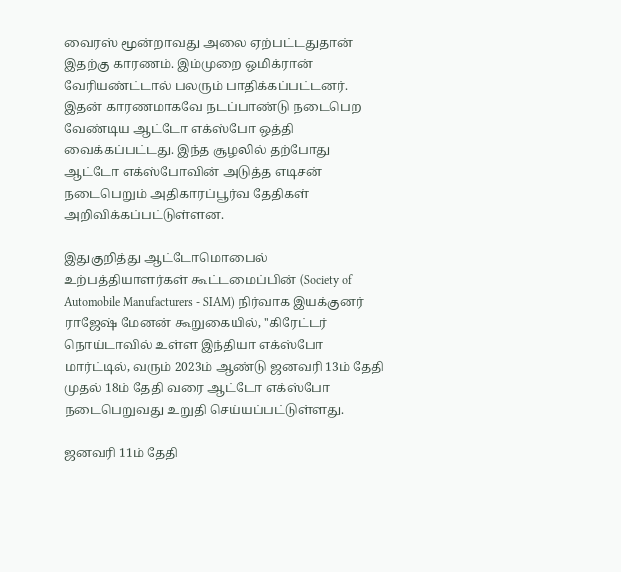வைரஸ் மூன்றாவது அலை ஏற்பட்டதுதான் இதற்கு காரணம். இம்முறை ஒமிக்ரான் வேரியண்ட்டால் பலரும் பாதிக்கப்பட்டனர். இதன் காரணமாகவே நடப்பாண்டு நடைபெற வேண்டிய ஆட்டோ எக்ஸ்போ ஒத்தி வைக்கப்பட்டது. இந்த சூழலில் தற்போது ஆட்டோ எக்ஸ்போவின் அடுத்த எடிசன் நடைபெறும் அதிகாரப்பூர்வ தேதிகள் அறிவிக்கப்பட்டுள்ளன.

இதுகுறித்து ஆட்டோமொபைல் உற்பத்தியாளர்கள் கூட்டமைப்பின் (Society of Automobile Manufacturers - SIAM) நிர்வாக இயக்குனர் ராஜேஷ் மேனன் கூறுகையில், ''கிரேட்டர் நொய்டாவில் உள்ள இந்தியா எக்ஸ்போ மார்ட்டில், வரும் 2023ம் ஆண்டு ஜனவரி 13ம் தேதி முதல் 18ம் தேதி வரை ஆட்டோ எக்ஸ்போ நடைபெறுவது உறுதி செய்யப்பட்டுள்ளது.

ஜனவரி 11ம் தேதி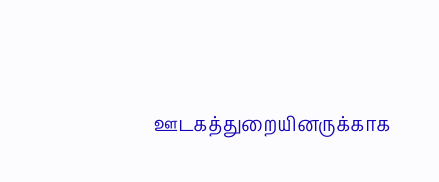ஊடகத்துறையினருக்காக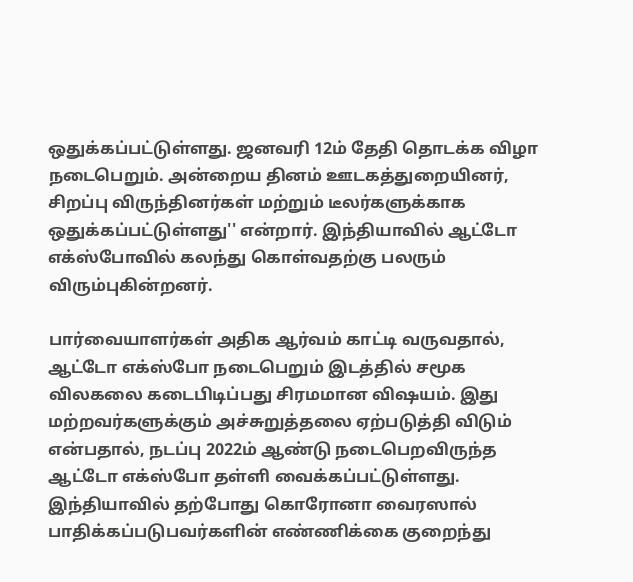ஒதுக்கப்பட்டுள்ளது. ஜனவரி 12ம் தேதி தொடக்க விழா நடைபெறும். அன்றைய தினம் ஊடகத்துறையினர், சிறப்பு விருந்தினர்கள் மற்றும் டீலர்களுக்காக ஒதுக்கப்பட்டுள்ளது'' என்றார். இந்தியாவில் ஆட்டோ எக்ஸ்போவில் கலந்து கொள்வதற்கு பலரும் விரும்புகின்றனர்.

பார்வையாளர்கள் அதிக ஆர்வம் காட்டி வருவதால், ஆட்டோ எக்ஸ்போ நடைபெறும் இடத்தில் சமூக விலகலை கடைபிடிப்பது சிரமமான விஷயம். இது மற்றவர்களுக்கும் அச்சுறுத்தலை ஏற்படுத்தி விடும் என்பதால், நடப்பு 2022ம் ஆண்டு நடைபெறவிருந்த ஆட்டோ எக்ஸ்போ தள்ளி வைக்கப்பட்டுள்ளது. இந்தியாவில் தற்போது கொரோனா வைரஸால் பாதிக்கப்படுபவர்களின் எண்ணிக்கை குறைந்து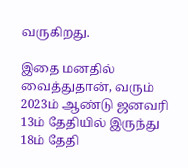வருகிறது.

இதை மனதில் வைத்துதான், வரும் 2023ம் ஆண்டு ஜனவரி 13ம் தேதியில் இருந்து 18ம் தேதி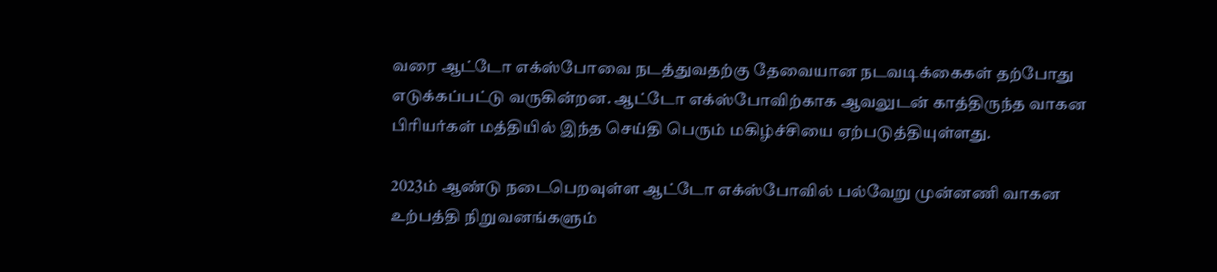வரை ஆட்டோ எக்ஸ்போவை நடத்துவதற்கு தேவையான நடவடிக்கைகள் தற்போது எடுக்கப்பட்டு வருகின்றன. ஆட்டோ எக்ஸ்போவிற்காக ஆவலுடன் காத்திருந்த வாகன பிரியர்கள் மத்தியில் இந்த செய்தி பெரும் மகிழ்ச்சியை ஏற்படுத்தியுள்ளது.

2023ம் ஆண்டு நடைபெறவுள்ள ஆட்டோ எக்ஸ்போவில் பல்வேறு முன்னணி வாகன உற்பத்தி நிறுவனங்களும்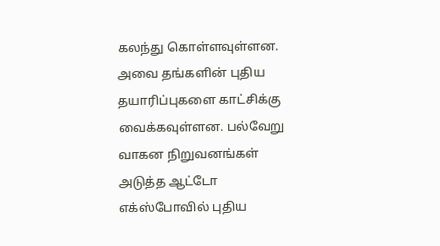கலந்து கொள்ளவுள்ளன. அவை தங்களின் புதிய தயாரிப்புகளை காட்சிக்கு வைக்கவுள்ளன. பல்வேறு வாகன நிறுவனங்கள் அடுத்த ஆட்டோ எக்ஸ்போவில் புதிய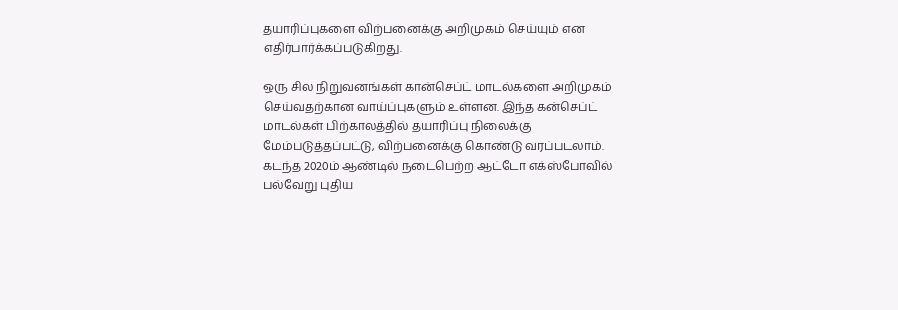தயாரிப்புகளை விற்பனைக்கு அறிமுகம் செய்யும் என எதிர்பார்க்கப்படுகிறது.

ஒரு சில நிறுவனங்கள் கான்செப்ட் மாடல்களை அறிமுகம் செய்வதற்கான வாய்ப்புகளும் உள்ளன. இந்த கன்செப்ட் மாடல்கள் பிற்காலத்தில் தயாரிப்பு நிலைக்கு மேம்படுத்தப்பட்டு, விற்பனைக்கு கொண்டு வரப்படலாம். கடந்த 2020ம் ஆண்டில் நடைபெற்ற ஆட்டோ எக்ஸ்போவில் பல்வேறு புதிய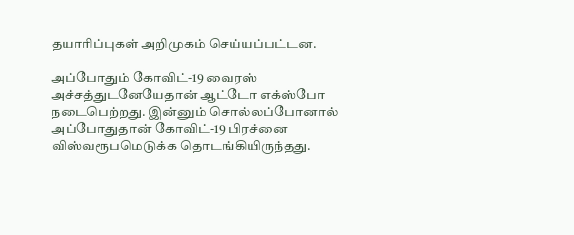தயாரிப்புகள் அறிமுகம் செய்யப்பட்டன.

அப்போதும் கோவிட்-19 வைரஸ் அச்சத்துடனேயேதான் ஆட்டோ எக்ஸ்போ நடைபெற்றது. இன்னும் சொல்லப்போனால் அப்போதுதான் கோவிட்-19 பிரச்னை விஸ்வரூபமெடுக்க தொடங்கியிருந்தது.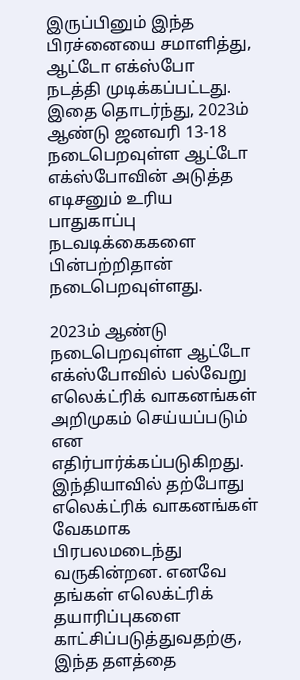இருப்பினும் இந்த பிரச்னையை சமாளித்து, ஆட்டோ எக்ஸ்போ நடத்தி முடிக்கப்பட்டது. இதை தொடர்ந்து, 2023ம் ஆண்டு ஜனவரி 13-18 நடைபெறவுள்ள ஆட்டோ எக்ஸ்போவின் அடுத்த எடிசனும் உரிய பாதுகாப்பு நடவடிக்கைகளை பின்பற்றிதான் நடைபெறவுள்ளது.

2023ம் ஆண்டு நடைபெறவுள்ள ஆட்டோ எக்ஸ்போவில் பல்வேறு எலெக்ட்ரிக் வாகனங்கள் அறிமுகம் செய்யப்படும் என எதிர்பார்க்கப்படுகிறது. இந்தியாவில் தற்போது எலெக்ட்ரிக் வாகனங்கள் வேகமாக பிரபலமடைந்து வருகின்றன. எனவே தங்கள் எலெக்ட்ரிக் தயாரிப்புகளை காட்சிப்படுத்துவதற்கு, இந்த தளத்தை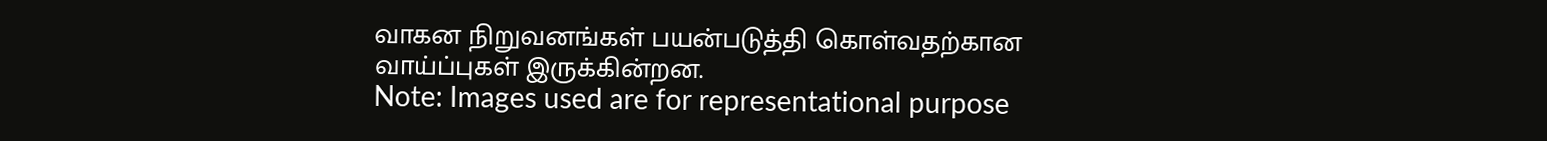வாகன நிறுவனங்கள் பயன்படுத்தி கொள்வதற்கான வாய்ப்புகள் இருக்கின்றன.
Note: Images used are for representational purpose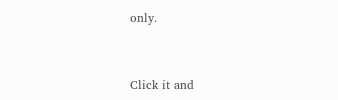only.


Click it and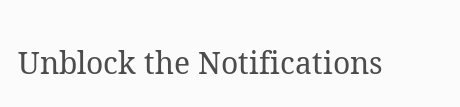Unblock the Notifications